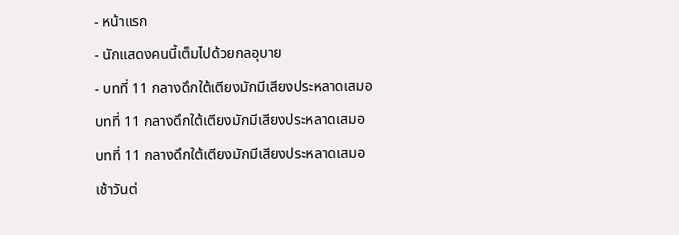- หน้าแรก
- นักแสดงคนนี้เต็มไปด้วยกลอุบาย
- บทที่ 11 กลางดึกใต้เตียงมักมีเสียงประหลาดเสมอ
บทที่ 11 กลางดึกใต้เตียงมักมีเสียงประหลาดเสมอ
บทที่ 11 กลางดึกใต้เตียงมักมีเสียงประหลาดเสมอ
เช้าวันต่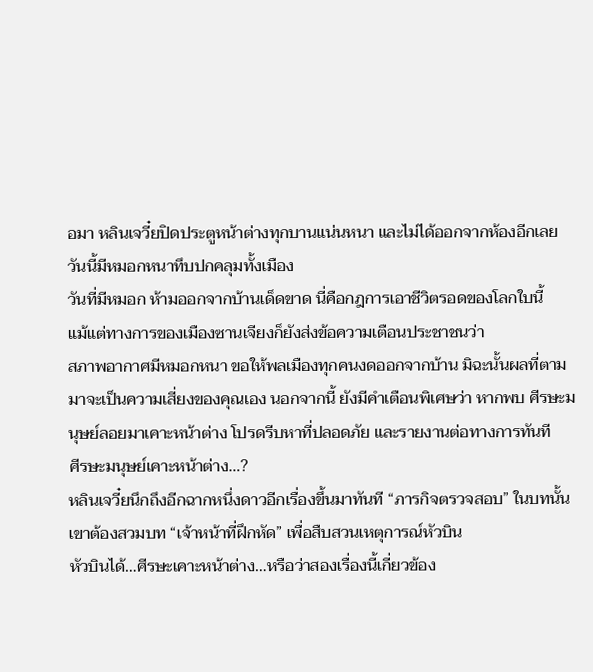อมา หลินเจวี๋ยปิดประตูหน้าต่างทุกบานแน่นหนา และไม่ได้ออกจากห้องอีกเลย
วันนี้มีหมอกหนาทึบปกคลุมทั้งเมือง
วันที่มีหมอก ห้ามออกจากบ้านเด็ดขาด นี่คือกฎการเอาชีวิตรอดของโลกใบนี้
แม้แต่ทางการของเมืองซานเจียงก็ยังส่งข้อความเตือนประชาชนว่า
สภาพอากาศมีหมอกหนา ขอให้พลเมืองทุกคนงดออกจากบ้าน มิฉะนั้นผลที่ตามมาจะเป็นความเสี่ยงของคุณเอง นอกจากนี้ ยังมีคำเตือนพิเศษว่า หากพบ ศีรษะมนุษย์ลอยมาเคาะหน้าต่าง โปรดรีบหาที่ปลอดภัย และรายงานต่อทางการทันที
ศีรษะมนุษย์เคาะหน้าต่าง…?
หลินเจวี๋ยนึกถึงอีกฉากหนึ่งดาวอีกเรื่องขึ้นมาทันที “ภารกิจตรวจสอบ” ในบทนั้นเขาต้องสวมบท “เจ้าหน้าที่ฝึกหัด” เพื่อสืบสวนเหตุการณ์หัวบิน
หัวบินได้…ศีรษะเคาะหน้าต่าง…หรือว่าสองเรื่องนี้เกี่ยวข้อง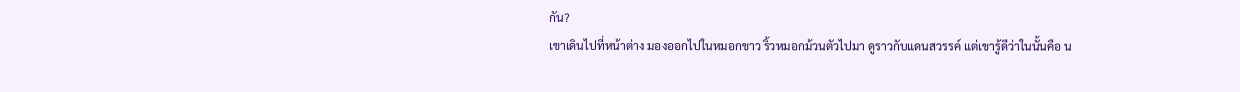กัน?
เขาเดินไปที่หน้าต่าง มองออกไปในหมอกขาว ริ้วหมอกม้วนตัวไปมา ดูราวกับแดนสวรรค์ แต่เขารู้ดีว่าในนั้นคือ น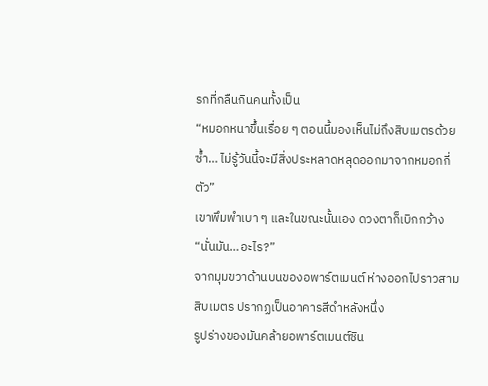รกที่กลืนกินคนทั้งเป็น
“หมอกหนาขึ้นเรื่อย ๆ ตอนนี้มองเห็นไม่ถึงสิบเมตรด้วยซ้ำ… ไม่รู้วันนี้จะมีสิ่งประหลาดหลุดออกมาจากหมอกกี่ตัว”
เขาพึมพำเบา ๆ และในขณะนั้นเอง ดวงตาก็เบิกกว้าง
“นั่นมัน…อะไร?”
จากมุมขวาด้านบนของอพาร์ตเมนต์ ห่างออกไปราวสามสิบเมตร ปรากฏเป็นอาคารสีดำหลังหนึ่ง
รูปร่างของมันคล้ายอพาร์ตเมนต์ซิน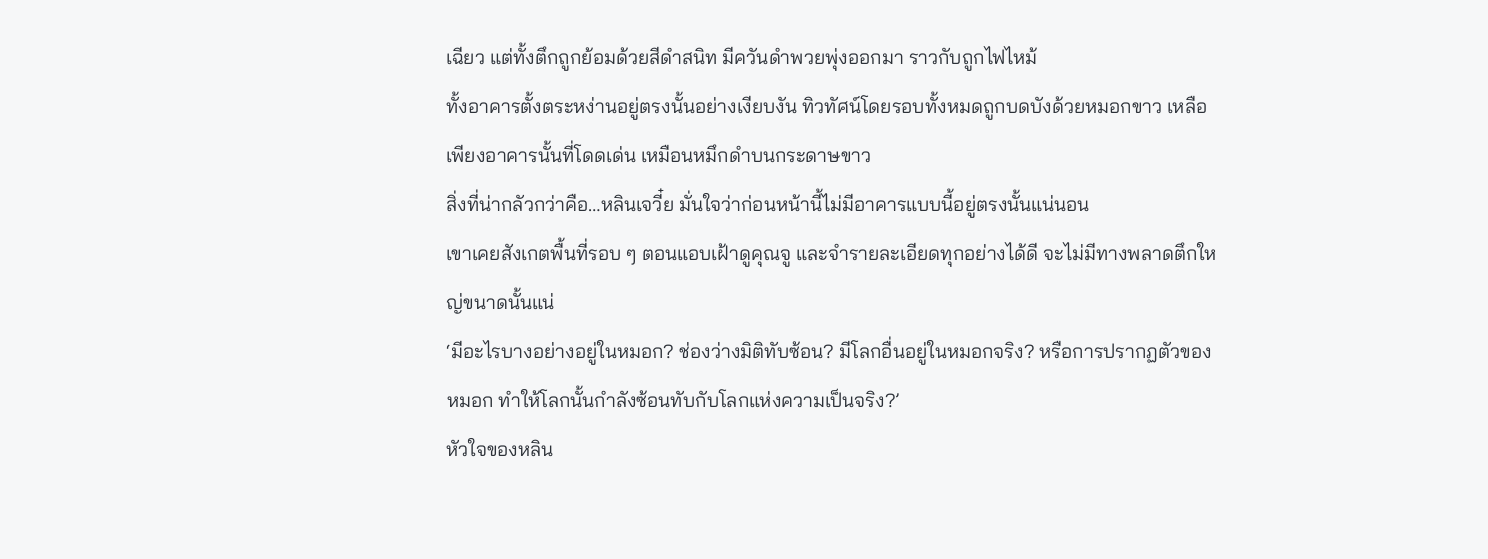เฉียว แต่ทั้งตึกถูกย้อมด้วยสีดำสนิท มีควันดำพวยพุ่งออกมา ราวกับถูกไฟไหม้
ทั้งอาคารตั้งตระหง่านอยู่ตรงนั้นอย่างเงียบงัน ทิวทัศน์โดยรอบทั้งหมดถูกบดบังด้วยหมอกขาว เหลือเพียงอาคารนั้นที่โดดเด่น เหมือนหมึกดำบนกระดาษขาว
สิ่งที่น่ากลัวกว่าคือ…หลินเจวี๋ย มั่นใจว่าก่อนหน้านี้ไม่มีอาคารแบบนี้อยู่ตรงนั้นแน่นอน
เขาเคยสังเกตพื้นที่รอบ ๆ ตอนแอบเฝ้าดูคุณจู และจำรายละเอียดทุกอย่างได้ดี จะไม่มีทางพลาดตึกใหญ่ขนาดนั้นแน่
‘มีอะไรบางอย่างอยู่ในหมอก? ช่องว่างมิติทับซ้อน? มีโลกอื่นอยู่ในหมอกจริง? หรือการปรากฏตัวของหมอก ทำให้โลกนั้นกำลังซ้อนทับกับโลกแห่งความเป็นจริง?’
หัวใจของหลิน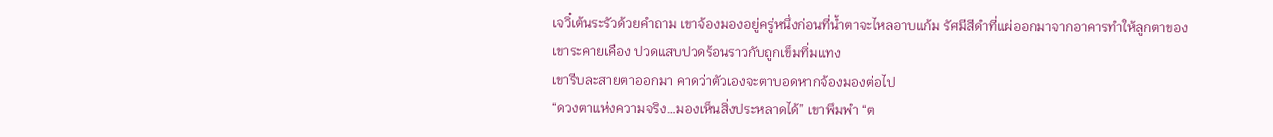เจวิ๋เต้นระรัวด้วยคำถาม เขาจ้องมองอยู่ครู่หนึ่งก่อนที่น้ำตาจะไหลอาบแก้ม รัศมีสีดำที่แผ่ออกมาจากอาคารทำให้ลูกตาของเขาระคายเคือง ปวดแสบปวดร้อนราวกับถูกเข็มทิ่มแทง
เขารีบละสายตาออกมา คาดว่าตัวเองจะตาบอดหากจ้องมองต่อไป
“ดวงตาแห่งความจริง…มองเห็นสิ่งประหลาดได้” เขาพึมพำ “ต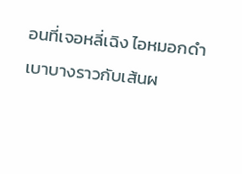อนที่เจอหลี่เฉิง ไอหมอกดำเบาบางราวกับเส้นผ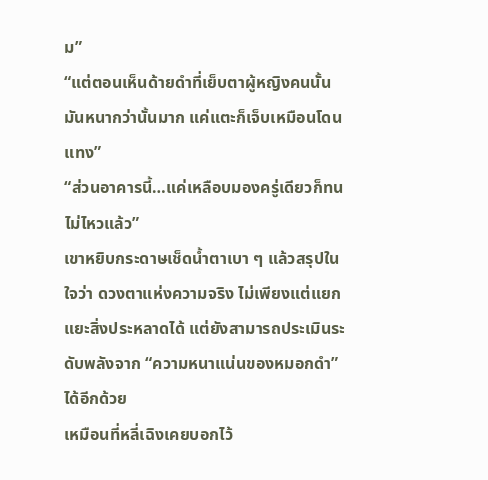ม”
“แต่ตอนเห็นด้ายดำที่เย็บตาผู้หญิงคนนั้น มันหนากว่านั้นมาก แค่แตะก็เจ็บเหมือนโดนแทง”
“ส่วนอาคารนี้…แค่เหลือบมองครู่เดียวก็ทนไม่ไหวแล้ว”
เขาหยิบกระดาษเช็ดน้ำตาเบา ๆ แล้วสรุปในใจว่า ดวงตาแห่งความจริง ไม่เพียงแต่แยกแยะสิ่งประหลาดได้ แต่ยังสามารถประเมินระดับพลังจาก “ความหนาแน่นของหมอกดำ” ได้อีกด้วย
เหมือนที่หลี่เฉิงเคยบอกไว้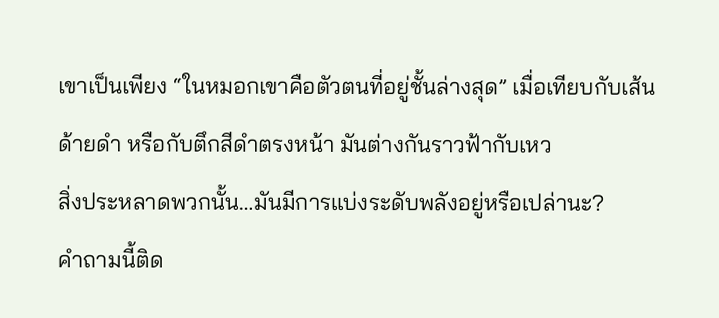เขาเป็นเพียง “ในหมอกเขาคือตัวตนที่อยู่ชั้นล่างสุด” เมื่อเทียบกับเส้นด้ายดำ หรือกับตึกสีดำตรงหน้า มันต่างกันราวฟ้ากับเหว
สิ่งประหลาดพวกนั้น…มันมีการแบ่งระดับพลังอยู่หรือเปล่านะ?
คำถามนี้ติด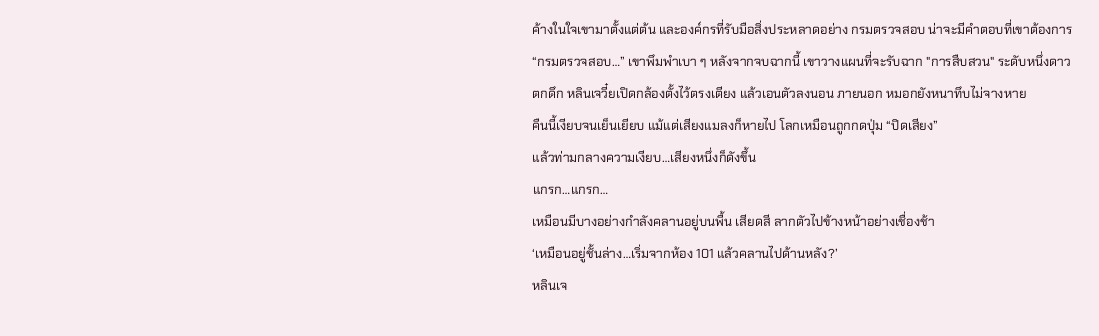ค้างในใจเขามาตั้งแต่ต้น และองค์กรที่รับมือสิ่งประหลาดอย่าง กรมตรวจสอบ น่าจะมีคำตอบที่เขาต้องการ
“กรมตรวจสอบ…” เขาพึมพำเบา ๆ หลังจากจบฉากนี้ เขาวางแผนที่จะรับฉาก "การสืบสวน" ระดับหนึ่งดาว
ตกดึก หลินเจวี๋ยเปิดกล้องตั้งไว้ตรงเตียง แล้วเอนตัวลงนอน ภายนอก หมอกยังหนาทึบไม่จางหาย
คืนนี้เงียบจนเย็นเยียบ แม้แต่เสียงแมลงก็หายไป โลกเหมือนถูกกดปุ่ม “ปิดเสียง”
แล้วท่ามกลางความเงียบ…เสียงหนึ่งก็ดังขึ้น
แกรก…แกรก…
เหมือนมีบางอย่างกำลังคลานอยู่บนพื้น เสียดสี ลากตัวไปข้างหน้าอย่างเชื่องช้า
‘เหมือนอยู่ชั้นล่าง…เริ่มจากห้อง 101 แล้วคลานไปด้านหลัง?’
หลินเจ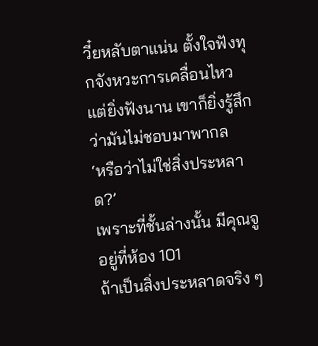วี๋ยหลับตาแน่น ตั้งใจฟังทุกจังหวะการเคลื่อนไหว แต่ยิ่งฟังนาน เขาก็ยิ่งรู้สึกว่ามันไม่ชอบมาพากล
‘หรือว่าไม่ใช่สิ่งประหลาด?’
เพราะที่ชั้นล่างนั้น มีคุณจูอยู่ที่ห้อง 101
ถ้าเป็นสิ่งประหลาดจริง ๆ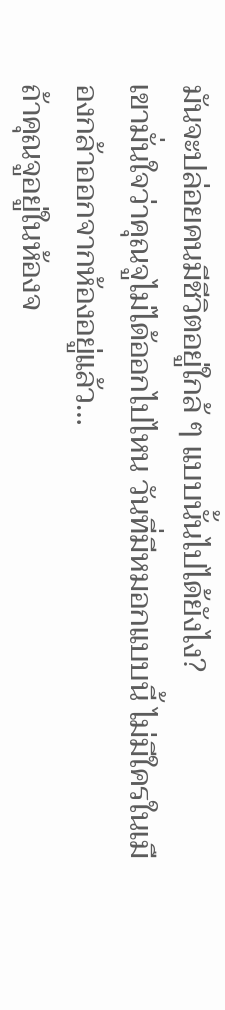มันจะปล่อยคนมีชีวิตอยู่ใกล้ ๆ แบบนั้นไปได้ยังไง?
เขามั่นใจว่าคุณจูไม่ได้ออกไปไหน วันที่มีหมอกแบบนี้ ไม่มีใครในเมืองกล้าออกจากห้องอยู่แล้ว…
ถ้าคุณจูอยู่ในห้องจ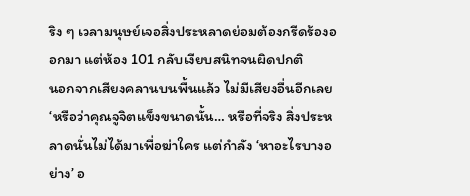ริง ๆ เวลามนุษย์เจอสิ่งประหลาดย่อมต้องกรีดร้องออกมา แต่ห้อง 101 กลับเงียบสนิทจนผิดปกติ
นอกจากเสียงคลานบนพื้นแล้ว ไม่มีเสียงอื่นอีกเลย
‘หรือว่าคุณจูจิตแข็งขนาดนั้น… หรือที่จริง สิ่งประหลาดนั่นไม่ได้มาเพื่อฆ่าใคร แต่กำลัง ‘หาอะไรบางอย่าง’ อ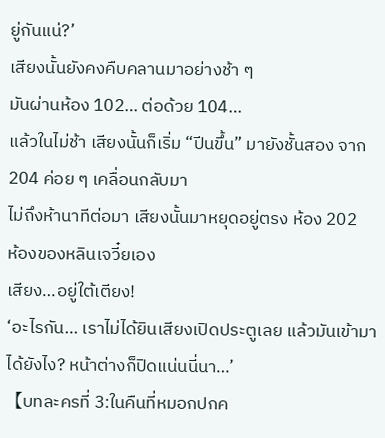ยู่กันแน่?’
เสียงนั้นยังคงคืบคลานมาอย่างช้า ๆ
มันผ่านห้อง 102… ต่อด้วย 104…
แล้วในไม่ช้า เสียงนั้นก็เริ่ม “ปีนขึ้น” มายังชั้นสอง จาก 204 ค่อย ๆ เคลื่อนกลับมา
ไม่ถึงห้านาทีต่อมา เสียงนั้นมาหยุดอยู่ตรง ห้อง 202
ห้องของหลินเจวี๋ยเอง
เสียง…อยู่ใต้เตียง!
‘อะไรกัน… เราไม่ได้ยินเสียงเปิดประตูเลย แล้วมันเข้ามาได้ยังไง? หน้าต่างก็ปิดแน่นนี่นา…’
【บทละครที่ 3:ในคืนที่หมอกปกค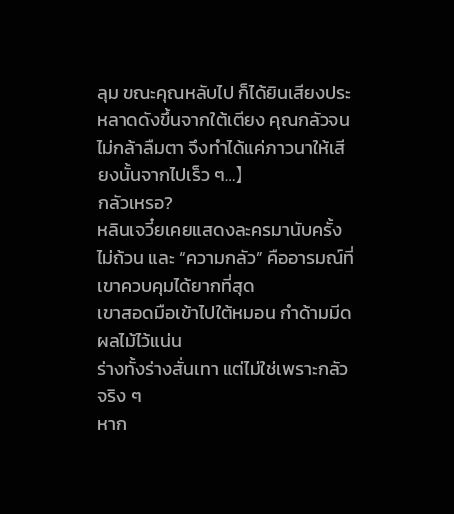ลุม ขณะคุณหลับไป ก็ได้ยินเสียงประหลาดดังขึ้นจากใต้เตียง คุณกลัวจนไม่กล้าลืมตา จึงทำได้แค่ภาวนาให้เสียงนั้นจากไปเร็ว ๆ…】
กลัวเหรอ?
หลินเจวี๋ยเคยแสดงละครมานับครั้งไม่ถ้วน และ “ความกลัว” คืออารมณ์ที่เขาควบคุมได้ยากที่สุด
เขาสอดมือเข้าไปใต้หมอน กำด้ามมีดผลไม้ไว้แน่น
ร่างทั้งร่างสั่นเทา แต่ไม่ใช่เพราะกลัวจริง ๆ
หาก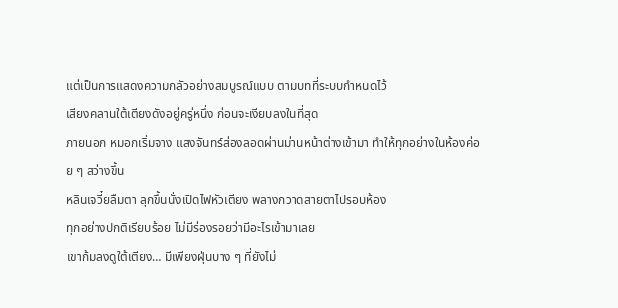แต่เป็นการแสดงความกลัวอย่างสมบูรณ์แบบ ตามบทที่ระบบกำหนดไว้
เสียงคลานใต้เตียงดังอยู่ครู่หนึ่ง ก่อนจะเงียบลงในที่สุด
ภายนอก หมอกเริ่มจาง แสงจันทร์ส่องลอดผ่านม่านหน้าต่างเข้ามา ทำให้ทุกอย่างในห้องค่อย ๆ สว่างขึ้น
หลินเจวี๋ยลืมตา ลุกขึ้นนั่งเปิดไฟหัวเตียง พลางกวาดสายตาไปรอบห้อง
ทุกอย่างปกติเรียบร้อย ไม่มีร่องรอยว่ามีอะไรเข้ามาเลย
เขาก้มลงดูใต้เตียง… มีเพียงฝุ่นบาง ๆ ที่ยังไม่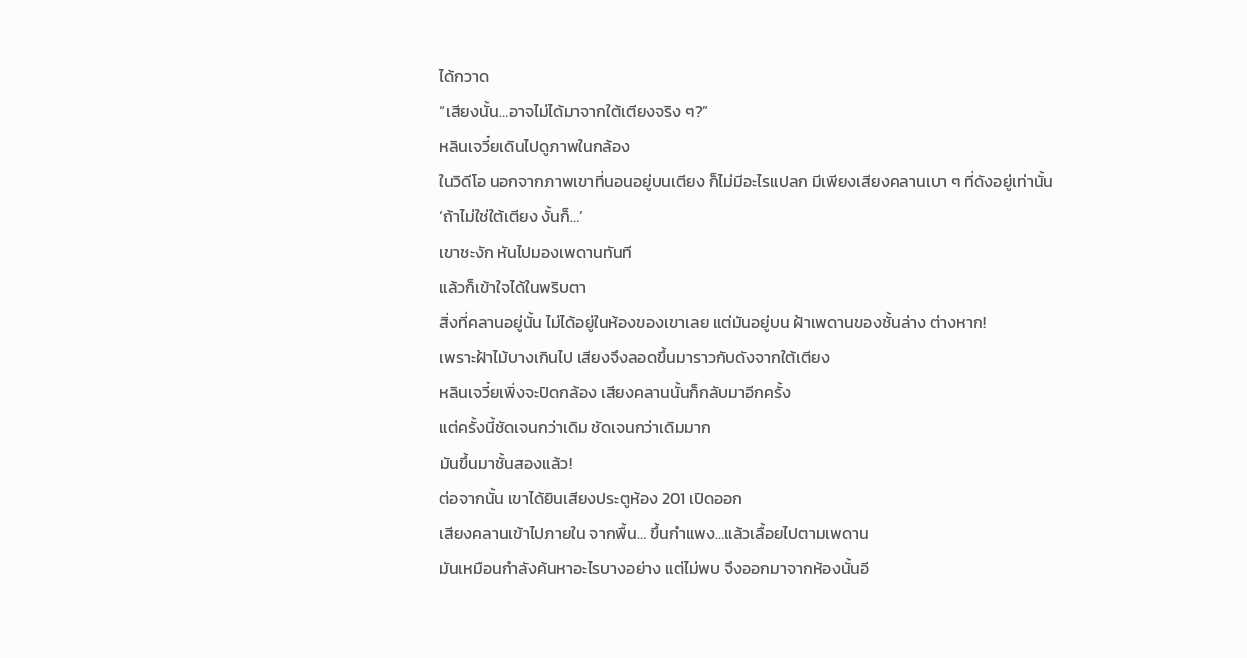ได้กวาด
“เสียงนั้น…อาจไม่ได้มาจากใต้เตียงจริง ๆ?”
หลินเจวี๋ยเดินไปดูภาพในกล้อง
ในวิดีโอ นอกจากภาพเขาที่นอนอยู่บนเตียง ก็ไม่มีอะไรแปลก มีเพียงเสียงคลานเบา ๆ ที่ดังอยู่เท่านั้น
‘ถ้าไม่ใช่ใต้เตียง งั้นก็…’
เขาชะงัก หันไปมองเพดานทันที
แล้วก็เข้าใจได้ในพริบตา
สิ่งที่คลานอยู่นั้น ไม่ได้อยู่ในห้องของเขาเลย แต่มันอยู่บน ฝ้าเพดานของชั้นล่าง ต่างหาก!
เพราะฝ้าไม้บางเกินไป เสียงจึงลอดขึ้นมาราวกับดังจากใต้เตียง
หลินเจวี๋ยเพิ่งจะปิดกล้อง เสียงคลานนั้นก็กลับมาอีกครั้ง
แต่ครั้งนี้ชัดเจนกว่าเดิม ชัดเจนกว่าเดิมมาก
มันขึ้นมาชั้นสองแล้ว!
ต่อจากนั้น เขาได้ยินเสียงประตูห้อง 201 เปิดออก
เสียงคลานเข้าไปภายใน จากพื้น… ขึ้นกำแพง…แล้วเลื้อยไปตามเพดาน
มันเหมือนกำลังค้นหาอะไรบางอย่าง แต่ไม่พบ จึงออกมาจากห้องนั้นอี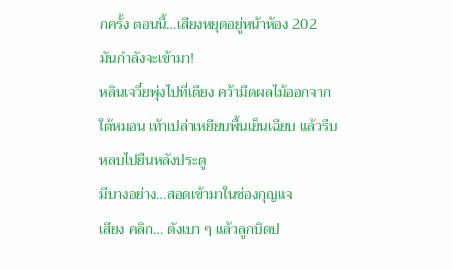กครั้ง ตอนนี้…เสียงหยุดอยู่หน้าห้อง 202
มันกำลังจะเข้ามา!
หลินเจวี๋ยพุ่งไปที่เตียง คว้ามีดผลไม้ออกจากใต้หมอน เท้าเปล่าเหยียบพื้นเย็นเฉียบ แล้วรีบหลบไปยืนหลังประตู
มีบางอย่าง…สอดเข้ามาในช่องกุญแจ
เสียง คลิก… ดังเบา ๆ แล้วลูกบิดป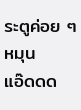ระตูค่อย ๆ หมุน
แอ๊ดดด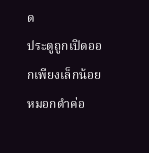ด
ประตูถูกเปิดออกเพียงเล็กน้อย หมอกดำค่อ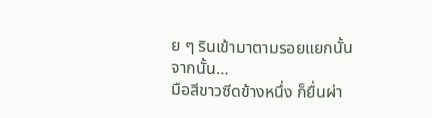ย ๆ รินเข้ามาตามรอยแยกนั้น
จากนั้น…
มือสีขาวซีดข้างหนึ่ง ก็ยื่นผ่า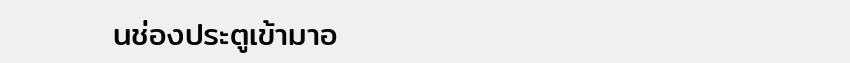นช่องประตูเข้ามาอ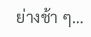ย่างช้า ๆ…